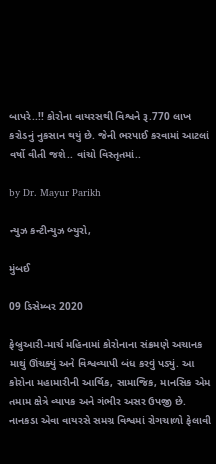બાપરે..!! કોરોના વાયરસથી વિશ્વને રૂ.770 લાખ કરોડનું નુકસાન થયું છે. જેની ભરપાઈ કરવામાં આટલાં વર્ષો વીતી જશે.. વાંચો વિસ્તૃતમાં..

by Dr. Mayur Parikh

ન્યુઝ કન્ટીન્યુઝ બ્યુરો,

મુંબઈ

09 ડિસેમ્બર 2020

ફેબ્રુઆરી-માર્ચ મહિનામાં કોરોનાના સંક્રમણે અચાનક માથું ઊંચક્યું અને વિશ્વવ્યાપી બંધ કરવું પડ્યું. આ કોરોના મહામારીની આર્થિક, સામાજિક, માનસિક એમ તમામ ક્ષેત્રે વ્યાપક અને ગંભીર અસર ઉપજી છે. નાનકડા એવા વાયરસે સમગ્ર વિશ્વમાં રોગચાળો ફેલાવી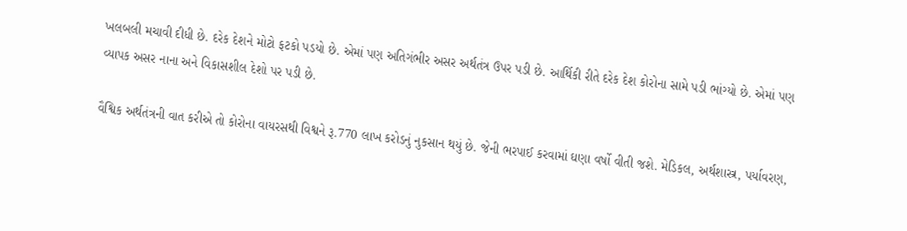ખલબલી મચાવી દીધી છે. દરેક દેશને મોટો ફટકો પડયો છે. એમાં પણ અતિગંભીર અસર અર્થતંત્ર ઉપર પડી છે. આર્થિકી રીતે દરેક દેશ કોરોના સામે પડી ભાંગ્યો છે. એમાં પણ વ્યાપક અસર નાના અને વિકાસશીલ દેશો પર પડી છે.

વૈશ્વિક અર્થતંત્રની વાત કરીએ તો કોરોના વાયરસથી વિશ્વને રૂ.770 લાખ કરોડનું નુકસાન થયું છે. જેની ભરપાઈ કરવામાં ઘણા વર્ષો વીતી જશે. મેડિકલ, અર્થશાસ્ત્ર, પર્યાવરણ,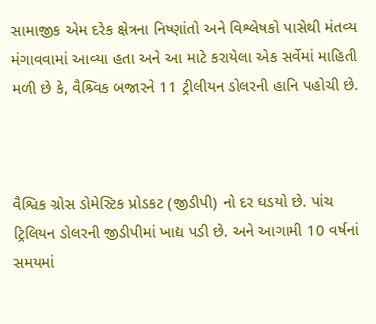સામાજીક એમ દરેક ક્ષેત્રના નિષ્ણાંતો અને વિશ્લેષકો પાસેથી મંતવ્ય મંગાવવામાં આવ્યા હતા અને આ માટે કરાયેલા એક સર્વેમાં માહિતી મળી છે કે, વૈશ્ર્વિક બજારને 11 ટ્રીલીયન ડોલરની હાનિ પહોચી છે.



વૈશ્વિક ગ્રોસ ડોમેસ્ટિક પ્રોડકટ (જીડીપી) નો દર ઘડયો છે. પાંચ ટ્રિલિયન ડોલરની જીડીપીમાં ખાદ્ય પડી છે. અને આગામી 10 વર્ષનાં સમયમાં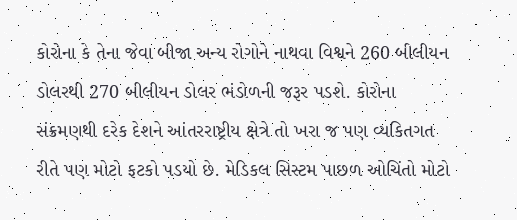કોરોના કે તેના જેવા બીજા અન્ય રોગોને નાથવા વિશ્વને 260 બીલીયન ડોલરથી 270 બીલીયન ડોલર ભંડોળની જરૂર પડશે. કોરોના સંક્રમણથી દરેક દેશને આંતરરાષ્ટ્રીય ક્ષેત્રે તો ખરા જ પણ વ્યકિતગત રીતે પણ મોટો ફટકો પડયો છે. મેડિકલ સિસ્ટમ પાછળ ઓચિંતો મોટો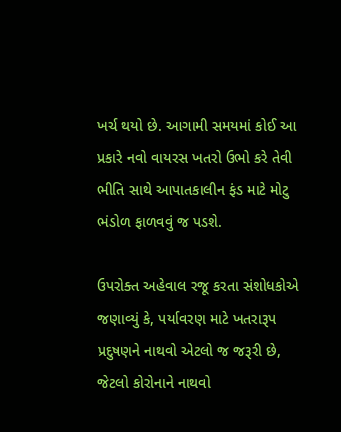ખર્ચ થયો છે. આગામી સમયમાં કોઈ આ પ્રકારે નવો વાયરસ ખતરો ઉભો કરે તેવી ભીતિ સાથે આપાતકાલીન ફંડ માટે મોટુ ભંડોળ ફાળવવું જ પડશે.

ઉપરોક્ત અહેવાલ રજૂ કરતા સંશોધકોએ જણાવ્યું કે, પર્યાવરણ માટે ખતરારૂપ પ્રદુષણને નાથવો એટલો જ જરૂરી છે,  જેટલો કોરોનાને નાથવો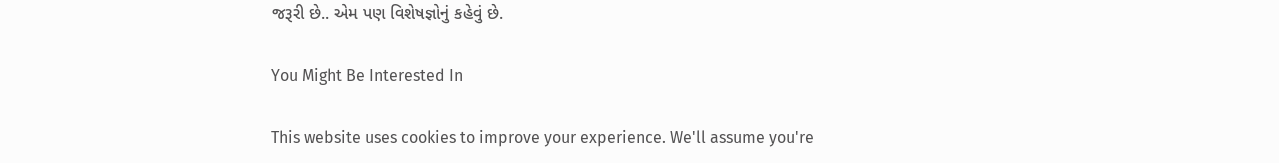જરૂરી છે.. એમ પણ વિશેષજ્ઞોનું કહેવું છે.

You Might Be Interested In

This website uses cookies to improve your experience. We'll assume you're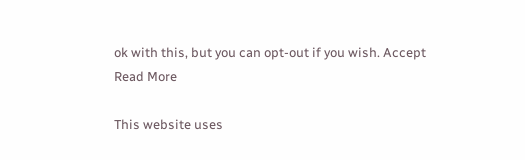ok with this, but you can opt-out if you wish. Accept Read More

This website uses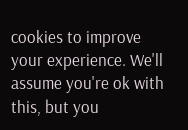cookies to improve your experience. We'll assume you're ok with this, but you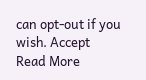can opt-out if you wish. Accept Read More